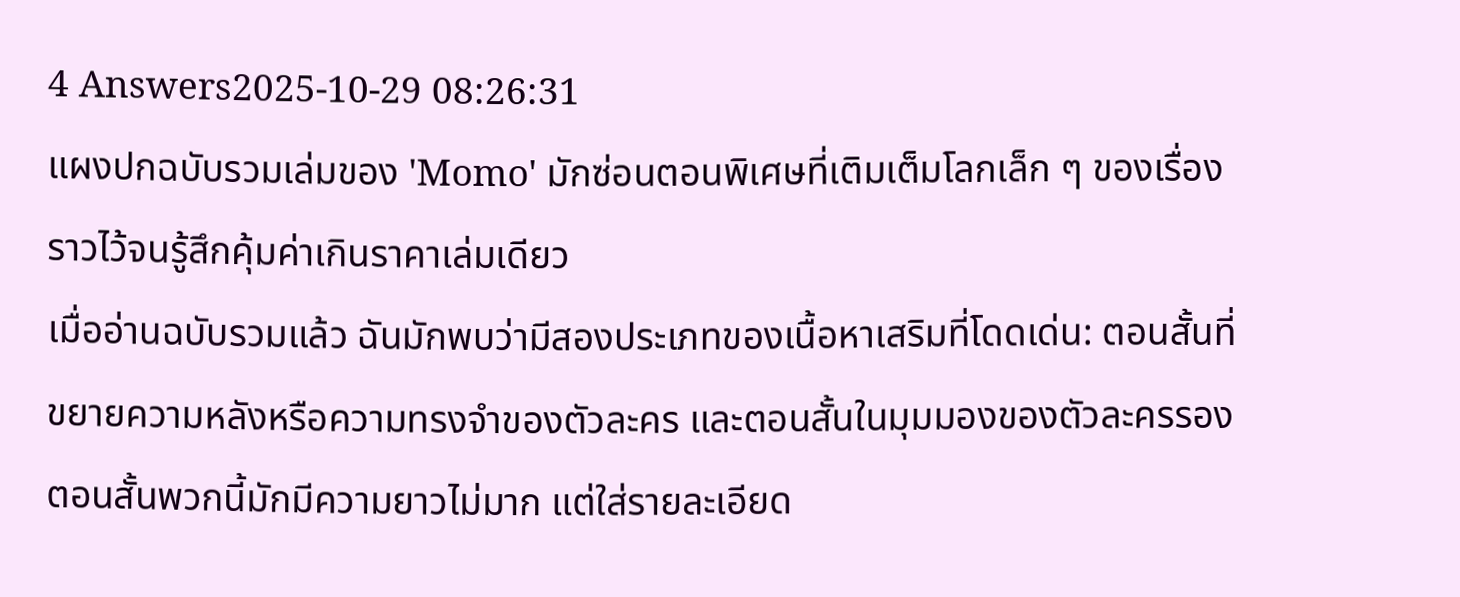4 Answers2025-10-29 08:26:31
แผงปกฉบับรวมเล่มของ 'Momo' มักซ่อนตอนพิเศษที่เติมเต็มโลกเล็ก ๆ ของเรื่องราวไว้จนรู้สึกคุ้มค่าเกินราคาเล่มเดียว
เมื่ออ่านฉบับรวมแล้ว ฉันมักพบว่ามีสองประเภทของเนื้อหาเสริมที่โดดเด่น: ตอนสั้นที่ขยายความหลังหรือความทรงจำของตัวละคร และตอนสั้นในมุมมองของตัวละครรอง ตอนสั้นพวกนี้มักมีความยาวไม่มาก แต่ใส่รายละเอียด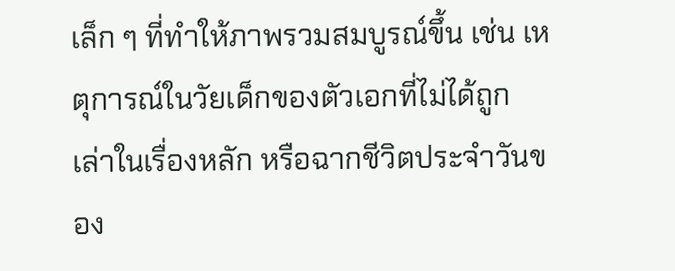เล็ก ๆ ที่ทำให้ภาพรวมสมบูรณ์ขึ้น เช่น เหตุการณ์ในวัยเด็กของตัวเอกที่ไม่ได้ถูกเล่าในเรื่องหลัก หรือฉากชีวิตประจำวันของ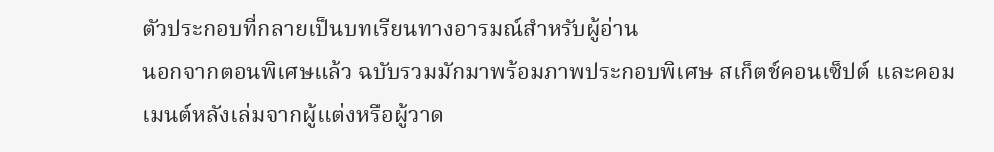ตัวประกอบที่กลายเป็นบทเรียนทางอารมณ์สำหรับผู้อ่าน
นอกจากตอนพิเศษแล้ว ฉบับรวมมักมาพร้อมภาพประกอบพิเศษ สเก็ตช์คอนเซ็ปต์ และคอมเมนต์หลังเล่มจากผู้แต่งหรือผู้วาด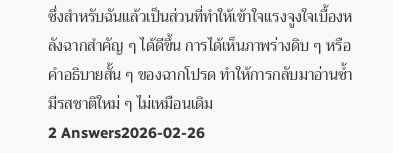ซึ่งสำหรับฉันแล้วเป็นส่วนที่ทำให้เข้าใจแรงจูงใจเบื้องหลังฉากสำคัญ ๆ ได้ดีขึ้น การได้เห็นภาพร่างดิบ ๆ หรือคำอธิบายสั้น ๆ ของฉากโปรด ทำให้การกลับมาอ่านซ้ำมีรสชาติใหม่ ๆ ไม่เหมือนเดิม
2 Answers2026-02-26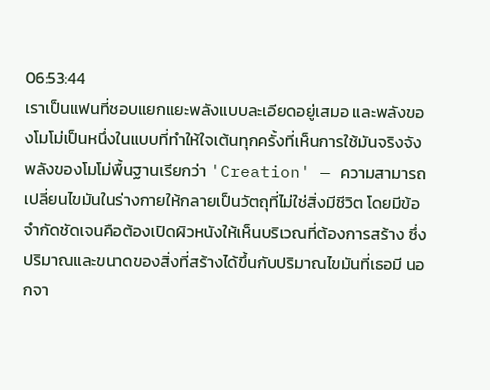06:53:44
เราเป็นแฟนที่ชอบแยกแยะพลังแบบละเอียดอยู่เสมอ และพลังของโมโม่เป็นหนึ่งในแบบที่ทำให้ใจเต้นทุกครั้งที่เห็นการใช้มันจริงจัง
พลังของโมโม่พื้นฐานเรียกว่า 'Creation' — ความสามารถเปลี่ยนไขมันในร่างกายให้กลายเป็นวัตถุที่ไม่ใช่สิ่งมีชีวิต โดยมีข้อจำกัดชัดเจนคือต้องเปิดผิวหนังให้เห็นบริเวณที่ต้องการสร้าง ซึ่งปริมาณและขนาดของสิ่งที่สร้างได้ขึ้นกับปริมาณไขมันที่เธอมี นอกจา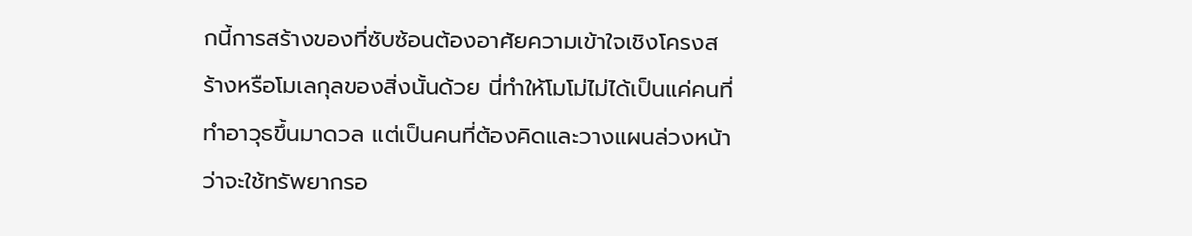กนี้การสร้างของที่ซับซ้อนต้องอาศัยความเข้าใจเชิงโครงสร้างหรือโมเลกุลของสิ่งนั้นด้วย นี่ทำให้โมโม่ไม่ได้เป็นแค่คนที่ทำอาวุธขึ้นมาดวล แต่เป็นคนที่ต้องคิดและวางแผนล่วงหน้าว่าจะใช้ทรัพยากรอ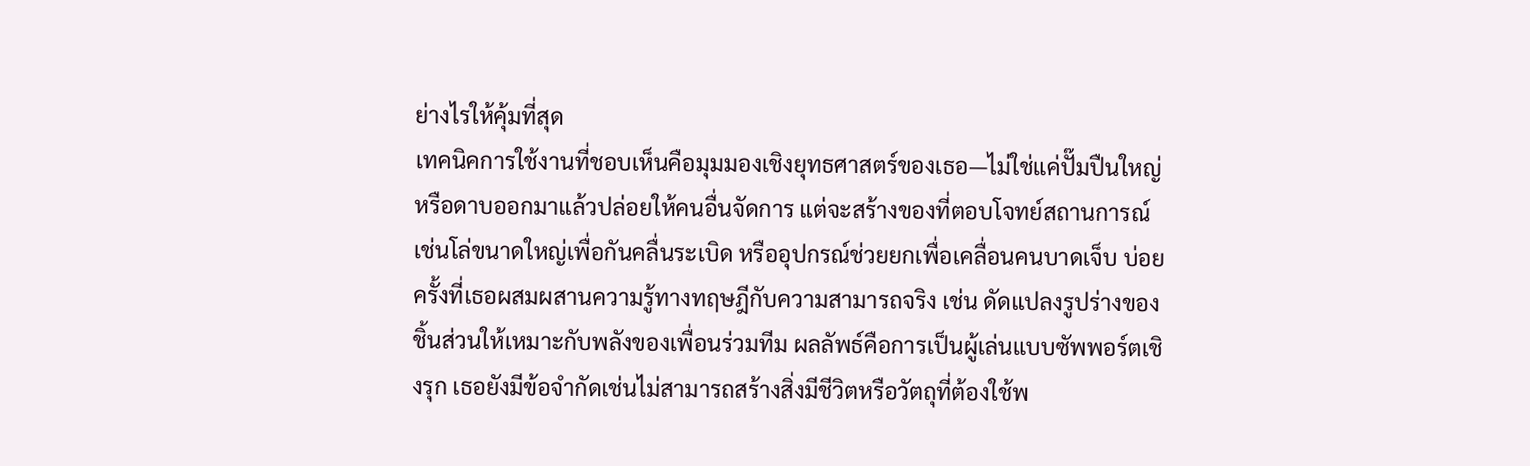ย่างไรให้คุ้มที่สุด
เทคนิคการใช้งานที่ชอบเห็นคือมุมมองเชิงยุทธศาสตร์ของเธอ—ไม่ใช่แค่ปั๊มปืนใหญ่หรือดาบออกมาแล้วปล่อยให้คนอื่นจัดการ แต่จะสร้างของที่ตอบโจทย์สถานการณ์ เช่นโล่ขนาดใหญ่เพื่อกันคลื่นระเบิด หรืออุปกรณ์ช่วยยกเพื่อเคลื่อนคนบาดเจ็บ บ่อยครั้งที่เธอผสมผสานความรู้ทางทฤษฎีกับความสามารถจริง เช่น ดัดแปลงรูปร่างของชิ้นส่วนให้เหมาะกับพลังของเพื่อนร่วมทีม ผลลัพธ์คือการเป็นผู้เล่นแบบซัพพอร์ตเชิงรุก เธอยังมีข้อจำกัดเช่นไม่สามารถสร้างสิ่งมีชีวิตหรือวัตถุที่ต้องใช้พ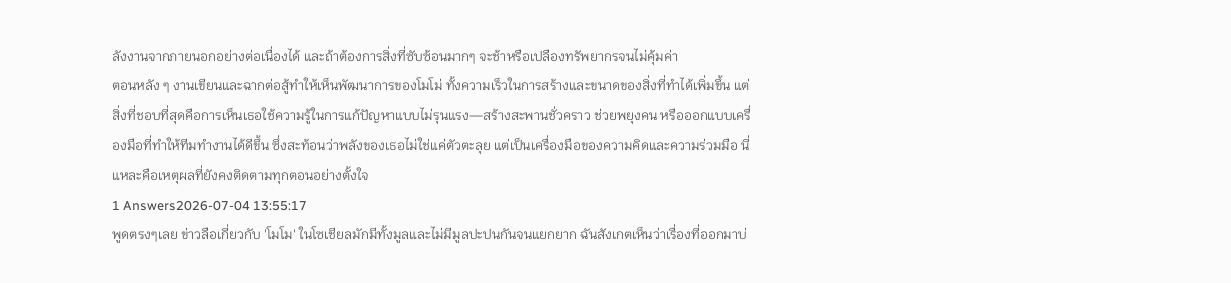ลังงานจากภายนอกอย่างต่อเนื่องได้ และถ้าต้องการสิ่งที่ซับซ้อนมากๆ จะช้าหรือเปลืองทรัพยากรจนไม่คุ้มค่า
ตอนหลัง ๆ งานเขียนและฉากต่อสู้ทำให้เห็นพัฒนาการของโมโม่ ทั้งความเร็วในการสร้างและขนาดของสิ่งที่ทำได้เพิ่มขึ้น แต่สิ่งที่ชอบที่สุดคือการเห็นเธอใช้ความรู้ในการแก้ปัญหาแบบไม่รุนแรง—สร้างสะพานชั่วคราว ช่วยพยุงคน หรือออกแบบเครื่องมือที่ทำให้ทีมทำงานได้ดีขึ้น ซึ่งสะท้อนว่าพลังของเธอไม่ใช่แค่ตัวตะลุย แต่เป็นเครื่องมือของความคิดและความร่วมมือ นี่แหละคือเหตุผลที่ยังคงติดตามทุกตอนอย่างตั้งใจ
1 Answers2026-07-04 13:55:17
พูดตรงๆเลย ข่าวลือเกี่ยวกับ 'โมโม' ในโซเชียลมักมีทั้งมูลและไม่มีมูลปะปนกันจนแยกยาก ฉันสังเกตเห็นว่าเรื่องที่ออกมาบ่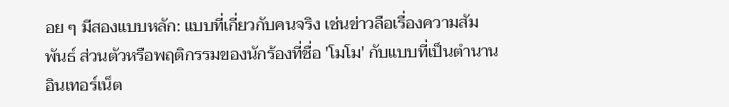อย ๆ มีสองแบบหลัก: แบบที่เกี่ยวกับคนจริง เช่นข่าวลือเรื่องความสัมพันธ์ ส่วนตัวหรือพฤติกรรมของนักร้องที่ชื่อ 'โมโม' กับแบบที่เป็นตำนานอินเทอร์เน็ต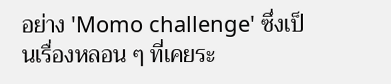อย่าง 'Momo challenge' ซึ่งเป็นเรื่องหลอน ๆ ที่เคยระ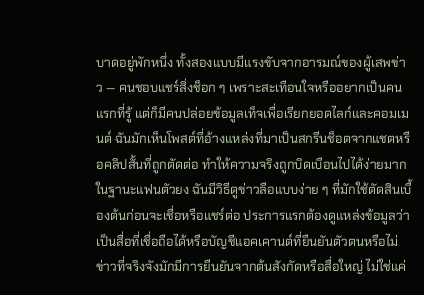บาดอยู่พักหนึ่ง ทั้งสองแบบมีแรงขับจากอารมณ์ของผู้เสพข่าว — คนชอบแชร์สิ่งช็อก ๆ เพราะสะเทือนใจหรืออยากเป็นคนแรกที่รู้ แต่ก็มีคนปล่อยข้อมูลเท็จเพื่อเรียกยอดไลก์และคอมเมนต์ ฉันมักเห็นโพสต์ที่อ้างแหล่งที่มาเป็นสกรีนช็อตจากแชตหรือคลิปสั้นที่ถูกตัดต่อ ทำให้ความจริงถูกบิดเบือนไปได้ง่ายมาก
ในฐานะแฟนตัวยง ฉันมีวิธีดูข่าวลือแบบง่าย ๆ ที่มักใช้ตัดสินเบื้องต้นก่อนจะเชื่อหรือแชร์ต่อ ประการแรกต้องดูแหล่งข้อมูลว่าเป็นสื่อที่เชื่อถือได้หรือบัญชีแอคเคานต์ที่ยืนยันตัวตนหรือไม่ ข่าวที่จริงจังมักมีการยืนยันจากต้นสังกัดหรือสื่อใหญ่ ไม่ใช่แค่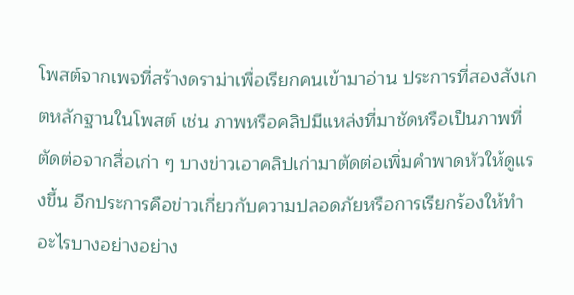โพสต์จากเพจที่สร้างดราม่าเพื่อเรียกคนเข้ามาอ่าน ประการที่สองสังเกตหลักฐานในโพสต์ เช่น ภาพหรือคลิปมีแหล่งที่มาชัดหรือเป็นภาพที่ตัดต่อจากสื่อเก่า ๆ บางข่าวเอาคลิปเก่ามาตัดต่อเพิ่มคำพาดหัวให้ดูแรงขึ้น อีกประการคือข่าวเกี่ยวกับความปลอดภัยหรือการเรียกร้องให้ทำอะไรบางอย่างอย่าง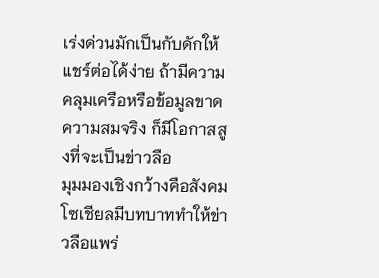เร่งด่วนมักเป็นกับดักให้แชร์ต่อได้ง่าย ถ้ามีความคลุมเครือหรือข้อมูลขาดความสมจริง ก็มีโอกาสสูงที่จะเป็นข่าวลือ
มุมมองเชิงกว้างคือสังคมโซเชียลมีบทบาททำให้ข่าวลือแพร่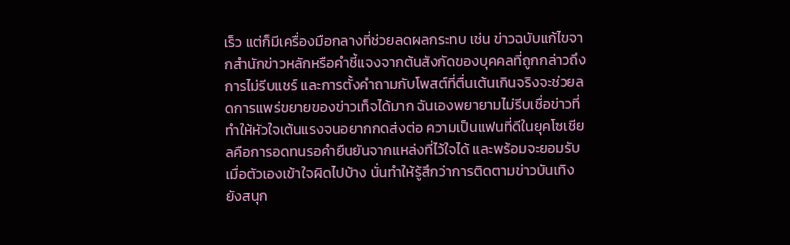เร็ว แต่ก็มีเครื่องมือกลางที่ช่วยลดผลกระทบ เช่น ข่าวฉบับแก้ไขจากสำนักข่าวหลักหรือคำชี้แจงจากต้นสังกัดของบุคคลที่ถูกกล่าวถึง การไม่รีบแชร์ และการตั้งคำถามกับโพสต์ที่ตื่นเต้นเกินจริงจะช่วยลดการแพร่ขยายของข่าวเท็จได้มาก ฉันเองพยายามไม่รีบเชื่อข่าวที่ทำให้หัวใจเต้นแรงจนอยากกดส่งต่อ ความเป็นแฟนที่ดีในยุคโซเชียลคือการอดทนรอคำยืนยันจากแหล่งที่ไว้ใจได้ และพร้อมจะยอมรับเมื่อตัวเองเข้าใจผิดไปบ้าง นั่นทำให้รู้สึกว่าการติดตามข่าวบันเทิงยังสนุก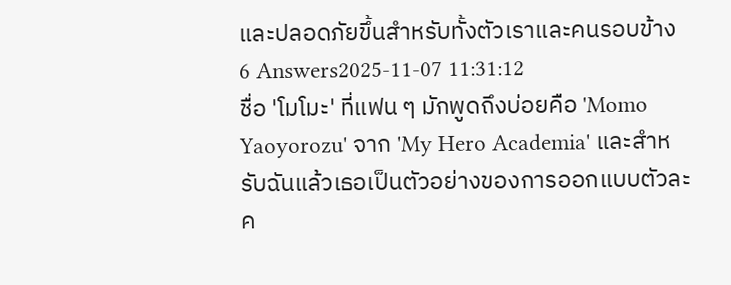และปลอดภัยขึ้นสำหรับทั้งตัวเราและคนรอบข้าง
6 Answers2025-11-07 11:31:12
ชื่อ 'โมโมะ' ที่แฟน ๆ มักพูดถึงบ่อยคือ 'Momo Yaoyorozu' จาก 'My Hero Academia' และสำหรับฉันแล้วเธอเป็นตัวอย่างของการออกแบบตัวละค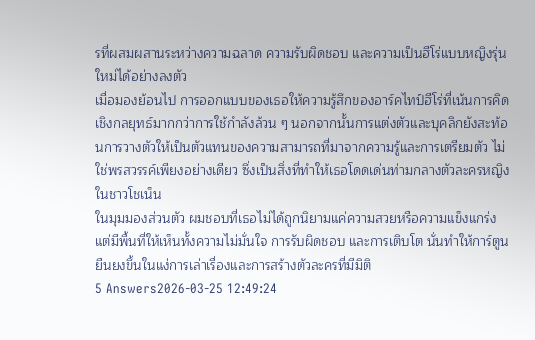รที่ผสมผสานระหว่างความฉลาด ความรับผิดชอบ และความเป็นฮีโร่แบบหญิงรุ่นใหม่ได้อย่างลงตัว
เมื่อมองย้อนไป การออกแบบของเธอให้ความรู้สึกของอาร์คไทป์ฮีโร่ที่เน้นการคิดเชิงกลยุทธ์มากกว่าการใช้กำลังล้วน ๆ นอกจากนั้นการแต่งตัวและบุคลิกยังสะท้อนการวางตัวให้เป็นตัวแทนของความสามารถที่มาจากความรู้และการเตรียมตัว ไม่ใช่พรสวรรค์เพียงอย่างเดียว ซึ่งเป็นสิ่งที่ทำให้เธอโดดเด่นท่ามกลางตัวละครหญิงในชาวโชเน็น
ในมุมมองส่วนตัว ผมชอบที่เธอไม่ได้ถูกนิยามแค่ความสวยหรือความแข็งแกร่ง แต่มีพื้นที่ให้เห็นทั้งความไม่มั่นใจ การรับผิดชอบ และการเติบโต นั่นทำให้การ์ตูนยืนยงขึ้นในแง่การเล่าเรื่องและการสร้างตัวละครที่มีมิติ
5 Answers2026-03-25 12:49:24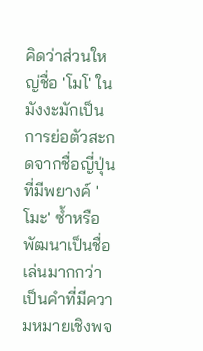คิดว่าส่วนใหญ่ชื่อ 'โมโ' ในมังงะมักเป็นการย่อตัวสะกดจากชื่อญี่ปุ่นที่มีพยางค์ 'โมะ' ซ้ำหรือพัฒนาเป็นชื่อเล่นมากกว่าเป็นคำที่มีความหมายเชิงพจ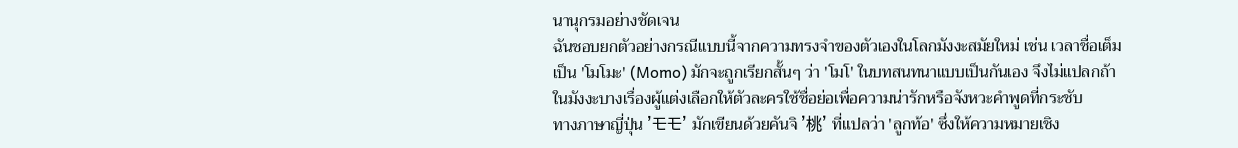นานุกรมอย่างชัดเจน
ฉันชอบยกตัวอย่างกรณีแบบนี้จากความทรงจำของตัวเองในโลกมังงะสมัยใหม่ เช่น เวลาชื่อเต็มเป็น 'โมโมะ' (Momo) มักจะถูกเรียกสั้นๆ ว่า 'โมโ' ในบทสนทนาแบบเป็นกันเอง จึงไม่แปลกถ้าในมังงะบางเรื่องผู้แต่งเลือกให้ตัวละครใช้ชื่อย่อเพื่อความน่ารักหรือจังหวะคำพูดที่กระชับ
ทางภาษาญี่ปุ่น 'モモ' มักเขียนด้วยคันจิ '桃' ที่แปลว่า 'ลูกท้อ' ซึ่งให้ความหมายเชิง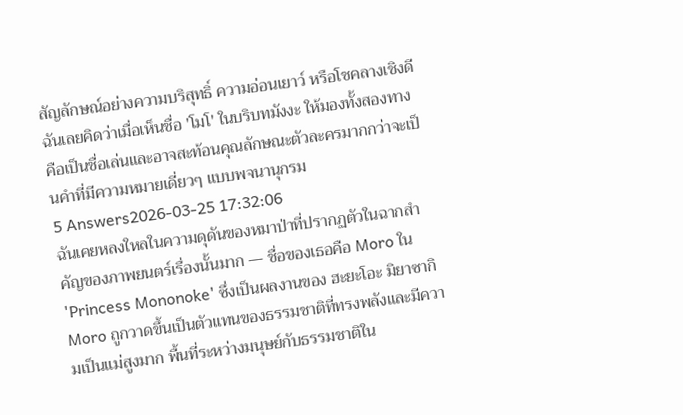สัญลักษณ์อย่างความบริสุทธิ์ ความอ่อนเยาว์ หรือโชคลางเชิงดี ฉันเลยคิดว่าเมื่อเห็นชื่อ 'โมโ' ในบริบทมังงะ ให้มองทั้งสองทางคือเป็นชื่อเล่นและอาจสะท้อนคุณลักษณะตัวละครมากกว่าจะเป็นคำที่มีความหมายเดี่ยวๆ แบบพจนานุกรม
5 Answers2026-03-25 17:32:06
ฉันเคยหลงใหลในความดุดันของหมาป่าที่ปรากฏตัวในฉากสำคัญของภาพยนตร์เรื่องนั้นมาก — ชื่อของเธอคือ Moro ใน 'Princess Mononoke' ซึ่งเป็นผลงานของ ฮะยะโอะ มิยาซากิ
Moro ถูกวาดขึ้นเป็นตัวแทนของธรรมชาติที่ทรงพลังและมีความเป็นแม่สูงมาก พื้นที่ระหว่างมนุษย์กับธรรมชาติใน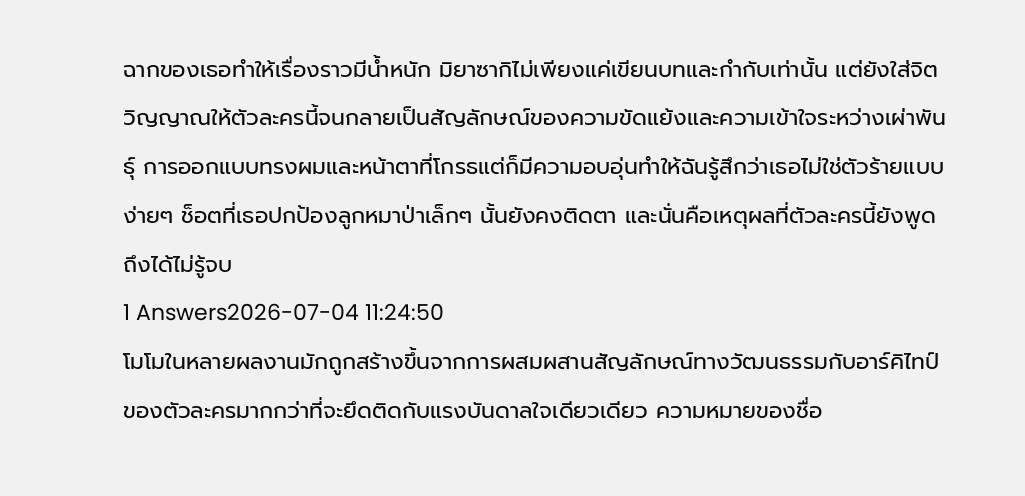ฉากของเธอทำให้เรื่องราวมีน้ำหนัก มิยาซากิไม่เพียงแค่เขียนบทและกำกับเท่านั้น แต่ยังใส่จิตวิญญาณให้ตัวละครนี้จนกลายเป็นสัญลักษณ์ของความขัดแย้งและความเข้าใจระหว่างเผ่าพันธุ์ การออกแบบทรงผมและหน้าตาที่โกรธแต่ก็มีความอบอุ่นทำให้ฉันรู้สึกว่าเธอไม่ใช่ตัวร้ายแบบง่ายๆ ช็อตที่เธอปกป้องลูกหมาป่าเล็กๆ นั้นยังคงติดตา และนั่นคือเหตุผลที่ตัวละครนี้ยังพูดถึงได้ไม่รู้จบ
1 Answers2026-07-04 11:24:50
โมโมในหลายผลงานมักถูกสร้างขึ้นจากการผสมผสานสัญลักษณ์ทางวัฒนธรรมกับอาร์คิไทป์ของตัวละครมากกว่าที่จะยึดติดกับแรงบันดาลใจเดียวเดียว ความหมายของชื่อ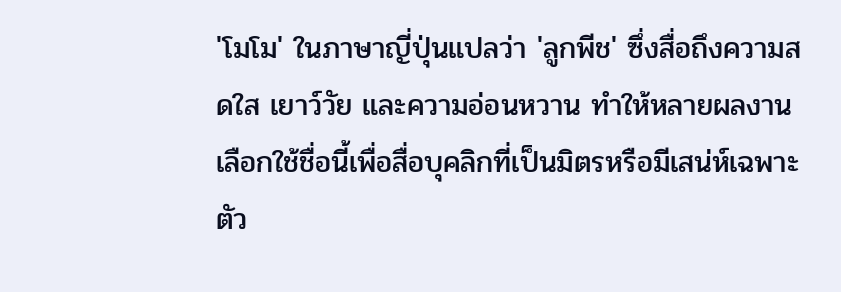'โมโม' ในภาษาญี่ปุ่นแปลว่า 'ลูกพีช' ซึ่งสื่อถึงความสดใส เยาว์วัย และความอ่อนหวาน ทำให้หลายผลงานเลือกใช้ชื่อนี้เพื่อสื่อบุคลิกที่เป็นมิตรหรือมีเสน่ห์เฉพาะตัว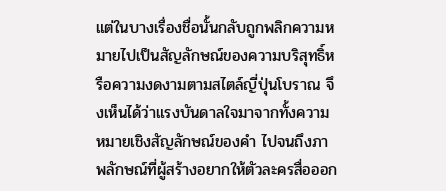แต่ในบางเรื่องชื่อนั้นกลับถูกพลิกความหมายไปเป็นสัญลักษณ์ของความบริสุทธิ์หรือความงดงามตามสไตล์ญี่ปุ่นโบราณ จึงเห็นได้ว่าแรงบันดาลใจมาจากทั้งความหมายเชิงสัญลักษณ์ของคำ ไปจนถึงภาพลักษณ์ที่ผู้สร้างอยากให้ตัวละครสื่อออก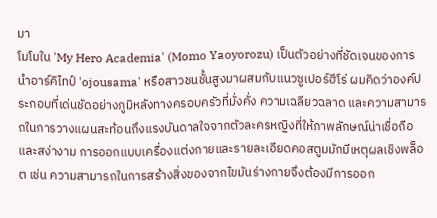มา
โมโมใน 'My Hero Academia' (Momo Yaoyorozu) เป็นตัวอย่างที่ชัดเจนของการนำอาร์คิไทป์ 'ojousama' หรือสาวชนชั้นสูงมาผสมกับแนวซูเปอร์ฮีโร่ ผมคิดว่าองค์ประกอบที่เด่นชัดอย่างภูมิหลังทางครอบครัวที่มั่งคั่ง ความเฉลียวฉลาด และความสามารถในการวางแผนสะท้อนถึงแรงบันดาลใจจากตัวละครหญิงที่ให้ภาพลักษณ์น่าเชื่อถือและสง่างาม การออกแบบเครื่องแต่งกายและรายละเอียดคอสตูมมักมีเหตุผลเชิงพล็อต เช่น ความสามารถในการสร้างสิ่งของจากไขมันร่างกายจึงต้องมีการออก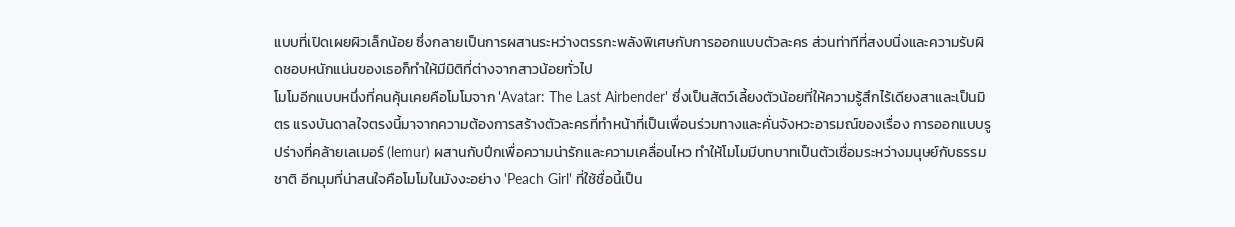แบบที่เปิดเผยผิวเล็กน้อย ซึ่งกลายเป็นการผสานระหว่างตรรกะพลังพิเศษกับการออกแบบตัวละคร ส่วนท่าทีที่สงบนิ่งและความรับผิดชอบหนักแน่นของเธอก็ทำให้มีมิติที่ต่างจากสาวน้อยทั่วไป
โมโมอีกแบบหนึ่งที่คนคุ้นเคยคือโมโมจาก 'Avatar: The Last Airbender' ซึ่งเป็นสัตว์เลี้ยงตัวน้อยที่ให้ความรู้สึกไร้เดียงสาและเป็นมิตร แรงบันดาลใจตรงนี้มาจากความต้องการสร้างตัวละครที่ทำหน้าที่เป็นเพื่อนร่วมทางและคั่นจังหวะอารมณ์ของเรื่อง การออกแบบรูปร่างที่คล้ายเลเมอร์ (lemur) ผสานกับปีกเพื่อความน่ารักและความเคลื่อนไหว ทำให้โมโมมีบทบาทเป็นตัวเชื่อมระหว่างมนุษย์กับธรรมชาติ อีกมุมที่น่าสนใจคือโมโมในมังงะอย่าง 'Peach Girl' ที่ใช้ชื่อนี้เป็น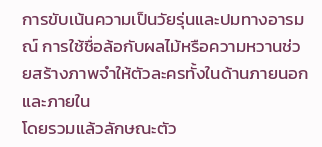การขับเน้นความเป็นวัยรุ่นและปมทางอารมณ์ การใช้ชื่อล้อกับผลไม้หรือความหวานช่วยสร้างภาพจำให้ตัวละครทั้งในด้านภายนอกและภายใน
โดยรวมแล้วลักษณะตัว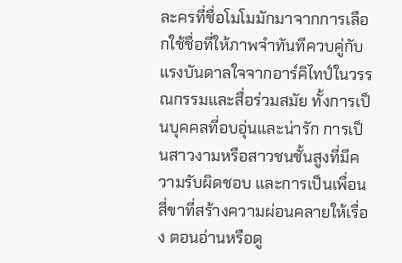ละครที่ชื่อโมโมมักมาจากการเลือกใช้ชื่อที่ให้ภาพจำทันทีควบคู่กับแรงบันดาลใจจากอาร์คิไทป์ในวรรณกรรมและสื่อร่วมสมัย ทั้งการเป็นบุคคลที่อบอุ่นและน่ารัก การเป็นสาวงามหรือสาวชนชั้นสูงที่มีความรับผิดชอบ และการเป็นเพื่อนสี่ขาที่สร้างความผ่อนคลายให้เรื่อง ตอนอ่านหรือดู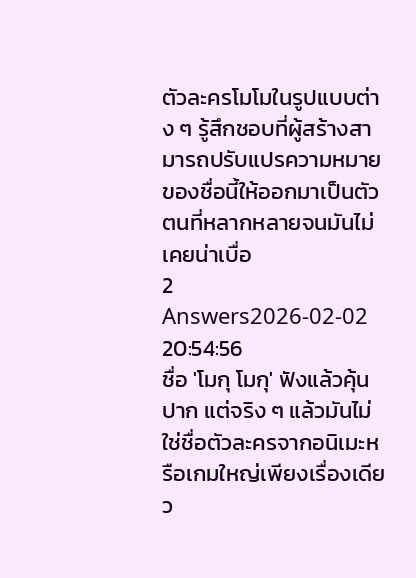ตัวละครโมโมในรูปแบบต่าง ๆ รู้สึกชอบที่ผู้สร้างสามารถปรับแปรความหมายของชื่อนี้ให้ออกมาเป็นตัวตนที่หลากหลายจนมันไม่เคยน่าเบื่อ
2 Answers2026-02-02 20:54:56
ชื่อ 'โมกุ โมกุ' ฟังแล้วคุ้นปาก แต่จริง ๆ แล้วมันไม่ใช่ชื่อตัวละครจากอนิเมะหรือเกมใหญ่เพียงเรื่องเดียว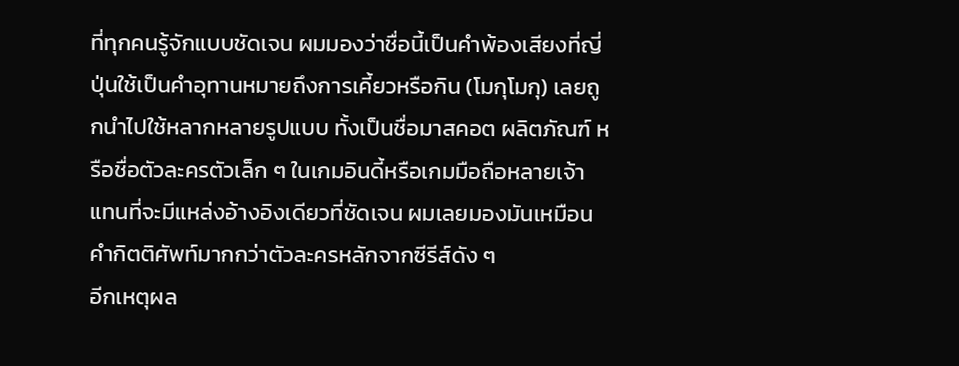ที่ทุกคนรู้จักแบบชัดเจน ผมมองว่าชื่อนี้เป็นคำพ้องเสียงที่ญี่ปุ่นใช้เป็นคำอุทานหมายถึงการเคี้ยวหรือกิน (โมกุโมกุ) เลยถูกนำไปใช้หลากหลายรูปแบบ ทั้งเป็นชื่อมาสคอต ผลิตภัณฑ์ หรือชื่อตัวละครตัวเล็ก ๆ ในเกมอินดี้หรือเกมมือถือหลายเจ้า แทนที่จะมีแหล่งอ้างอิงเดียวที่ชัดเจน ผมเลยมองมันเหมือนคำกิตติศัพท์มากกว่าตัวละครหลักจากซีรีส์ดัง ๆ
อีกเหตุผล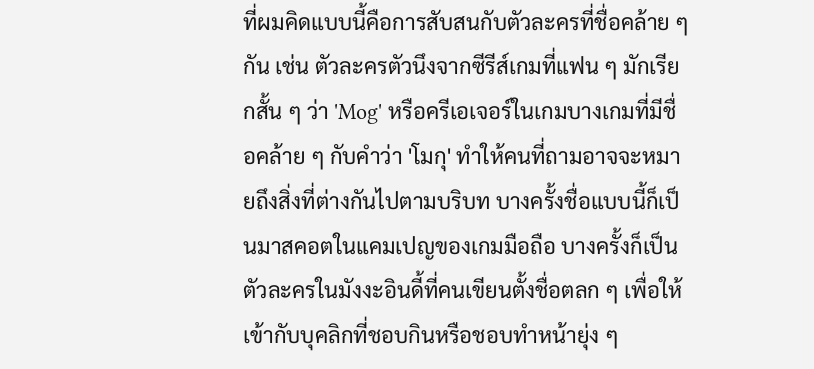ที่ผมคิดแบบนี้คือการสับสนกับตัวละครที่ชื่อคล้าย ๆ กัน เช่น ตัวละครตัวนึงจากซีรีส์เกมที่แฟน ๆ มักเรียกสั้น ๆ ว่า 'Mog' หรือครีเอเจอร์ในเกมบางเกมที่มีชื่อคล้าย ๆ กับคำว่า 'โมกุ' ทำให้คนที่ถามอาจจะหมายถึงสิ่งที่ต่างกันไปตามบริบท บางครั้งชื่อแบบนี้ก็เป็นมาสคอตในแคมเปญของเกมมือถือ บางครั้งก็เป็นตัวละครในมังงะอินดี้ที่คนเขียนตั้งชื่อตลก ๆ เพื่อให้เข้ากับบุคลิกที่ชอบกินหรือชอบทำหน้ายุ่ง ๆ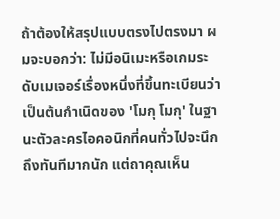ถ้าต้องให้สรุปแบบตรงไปตรงมา ผมจะบอกว่า: ไม่มีอนิเมะหรือเกมระดับเมเจอร์เรื่องหนึ่งที่ขึ้นทะเบียนว่าเป็นต้นกำเนิดของ 'โมกุ โมกุ' ในฐานะตัวละครไอคอนิกที่คนทั่วไปจะนึกถึงทันทีมากนัก แต่ถาคุณเห็น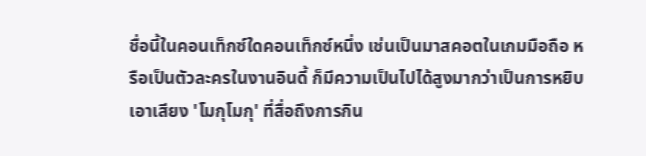ชื่อนี้ในคอนเท็กซ์ใดคอนเท็กซ์หนึ่ง เช่นเป็นมาสคอตในเกมมือถือ หรือเป็นตัวละครในงานอินดี้ ก็มีความเป็นไปได้สูงมากว่าเป็นการหยิบเอาเสียง 'โมกุโมกุ' ที่สื่อถึงการกิน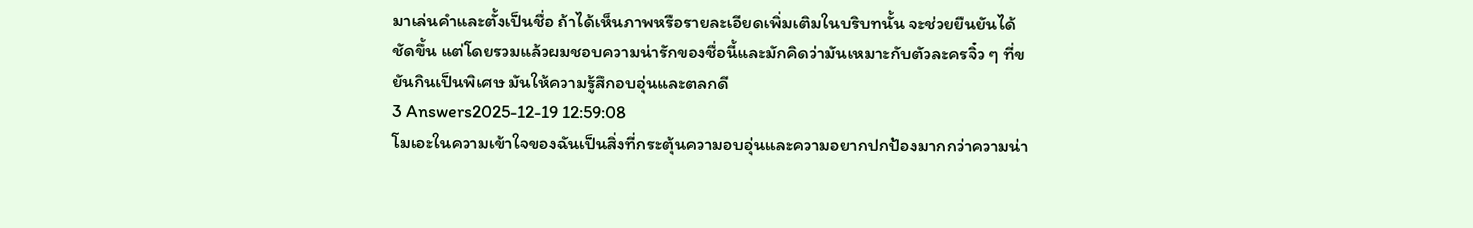มาเล่นคำและตั้งเป็นชื่อ ถ้าได้เห็นภาพหรือรายละเอียดเพิ่มเติมในบริบทนั้น จะช่วยยืนยันได้ชัดขึ้น แต่โดยรวมแล้วผมชอบความน่ารักของชื่อนี้และมักคิดว่ามันเหมาะกับตัวละครจิ๋ว ๆ ที่ขยันกินเป็นพิเศษ มันให้ความรู้สึกอบอุ่นและตลกดี
3 Answers2025-12-19 12:59:08
โมเอะในความเข้าใจของฉันเป็นสิ่งที่กระตุ้นความอบอุ่นและความอยากปกป้องมากกว่าความน่า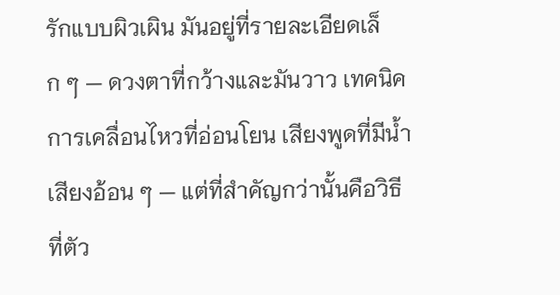รักแบบผิวเผิน มันอยู่ที่รายละเอียดเล็ก ๆ — ดวงตาที่กว้างและมันวาว เทคนิคการเคลื่อนไหวที่อ่อนโยน เสียงพูดที่มีน้ำเสียงอ้อน ๆ — แต่ที่สำคัญกว่านั้นคือวิธีที่ตัว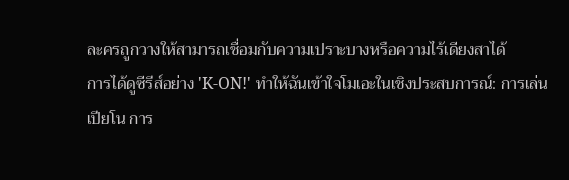ละครถูกวางให้สามารถเชื่อมกับความเปราะบางหรือความไร้เดียงสาได้
การได้ดูซีรีส์อย่าง 'K-ON!' ทำให้ฉันเข้าใจโมเอะในเชิงประสบการณ์: การเล่นเปียโน การ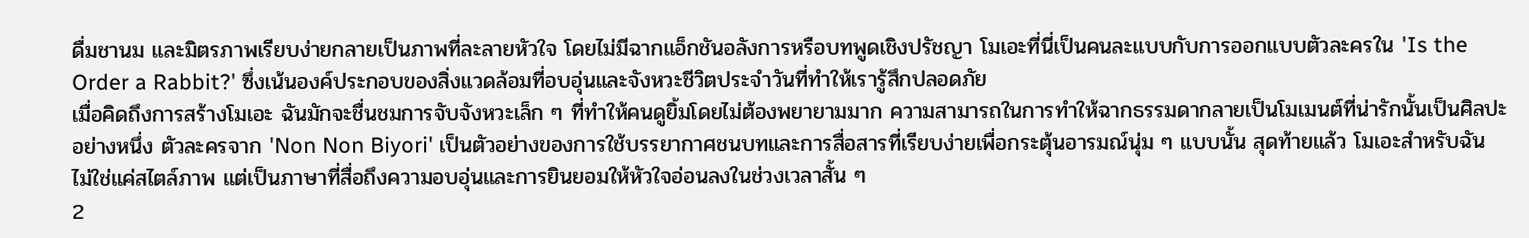ดื่มชานม และมิตรภาพเรียบง่ายกลายเป็นภาพที่ละลายหัวใจ โดยไม่มีฉากแอ็กชันอลังการหรือบทพูดเชิงปรัชญา โมเอะที่นี่เป็นคนละแบบกับการออกแบบตัวละครใน 'Is the Order a Rabbit?' ซึ่งเน้นองค์ประกอบของสิ่งแวดล้อมที่อบอุ่นและจังหวะชีวิตประจำวันที่ทำให้เรารู้สึกปลอดภัย
เมื่อคิดถึงการสร้างโมเอะ ฉันมักจะชื่นชมการจับจังหวะเล็ก ๆ ที่ทำให้คนดูยิ้มโดยไม่ต้องพยายามมาก ความสามารถในการทำให้ฉากธรรมดากลายเป็นโมเมนต์ที่น่ารักนั้นเป็นศิลปะอย่างหนึ่ง ตัวละครจาก 'Non Non Biyori' เป็นตัวอย่างของการใช้บรรยากาศชนบทและการสื่อสารที่เรียบง่ายเพื่อกระตุ้นอารมณ์นุ่ม ๆ แบบนั้น สุดท้ายแล้ว โมเอะสำหรับฉันไม่ใช่แค่สไตล์ภาพ แต่เป็นภาษาที่สื่อถึงความอบอุ่นและการยินยอมให้หัวใจอ่อนลงในช่วงเวลาสั้น ๆ
2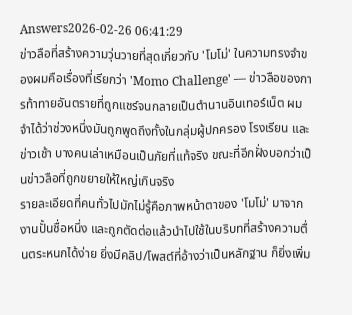Answers2026-02-26 06:41:29
ข่าวลือที่สร้างความวุ่นวายที่สุดเกี่ยวกับ 'โมโม่' ในความทรงจำของผมคือเรื่องที่เรียกว่า 'Momo Challenge' — ข่าวลือของการท้าทายอันตรายที่ถูกแชร์จนกลายเป็นตำนานอินเทอร์เน็ต ผมจำได้ว่าช่วงหนึ่งมันถูกพูดถึงทั้งในกลุ่มผู้ปกครอง โรงเรียน และข่าวเช้า บางคนเล่าเหมือนเป็นภัยที่แท้จริง ขณะที่อีกฝั่งบอกว่าเป็นข่าวลือที่ถูกขยายให้ใหญ่เกินจริง
รายละเอียดที่คนทั่วไปมักไม่รู้คือภาพหน้าตาของ 'โมโม่' มาจากงานปั้นชื่อหนึ่ง และถูกตัดต่อแล้วนำไปใช้ในบริบทที่สร้างความตื่นตระหนกได้ง่าย ยิ่งมีคลิป/โพสต์ที่อ้างว่าเป็นหลักฐาน ก็ยิ่งเพิ่ม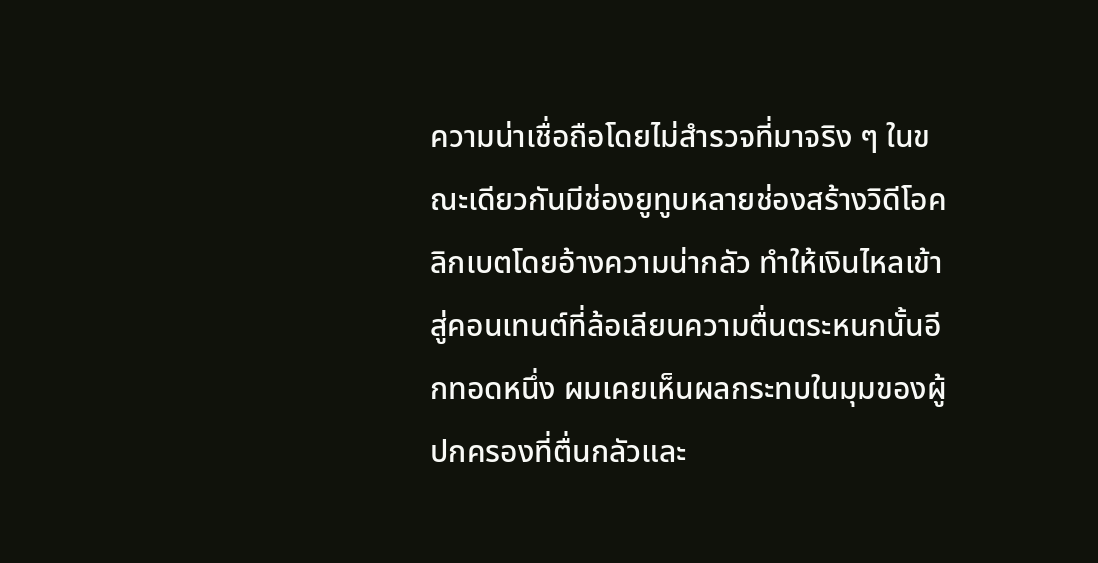ความน่าเชื่อถือโดยไม่สำรวจที่มาจริง ๆ ในขณะเดียวกันมีช่องยูทูบหลายช่องสร้างวิดีโอคลิกเบตโดยอ้างความน่ากลัว ทำให้เงินไหลเข้าสู่คอนเทนต์ที่ล้อเลียนความตื่นตระหนกนั้นอีกทอดหนึ่ง ผมเคยเห็นผลกระทบในมุมของผู้ปกครองที่ตื่นกลัวและ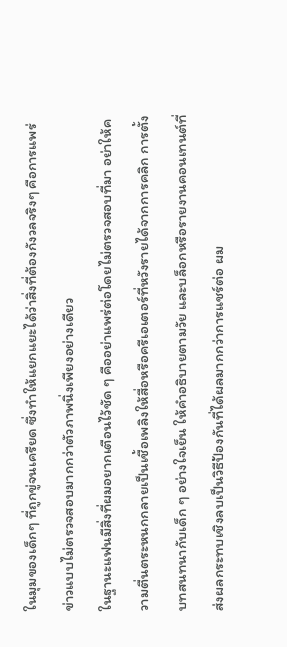ในมุมของเด็กๆ ที่ถูกขู่จนเครียด ซึ่งทำให้แยกแยะได้ว่าสิ่งที่ต้องกังวลจริงๆ คือการแพร่ข่าวแบบไม่ตรวจสอบมากกว่าตัวภาพนิ่งเพียงอย่างเดียว
ในฐานะแฟนมีสิ่งที่ผมอยากเตือนไว้ชัด ๆ คืออย่าแพร่ต่อโดยไม่ตรวจสอบที่มา อย่าให้ความตื่นตระหนกกลายเป็นเชื้อเพลิงให้สื่อหรือครีเอเตอร์ที่หวังรายได้จากการคลิก การตั้งบทสนทนากับเด็ก ๆ อย่างใจเย็น ให้คำอธิบายตามวัย และบล็อกหรือรายงานคอนเทนต์ที่ส่งผลกระทบเชิงลบเป็นวิธีป้องกันที่ได้ผลมากกว่าการแชร์ต่อ ผม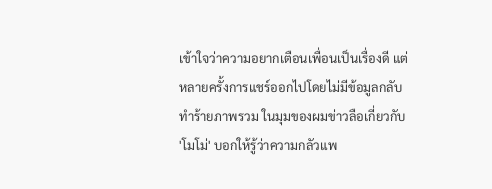เข้าใจว่าความอยากเตือนเพื่อนเป็นเรื่องดี แต่หลายครั้งการแชร์ออกไปโดยไม่มีข้อมูลกลับทำร้ายภาพรวม ในมุมของผมข่าวลือเกี่ยวกับ 'โมโม่' บอกให้รู้ว่าความกลัวแพ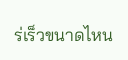ร่เร็วขนาดไหน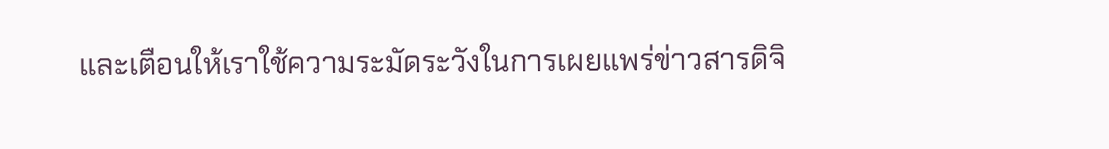และเตือนให้เราใช้ความระมัดระวังในการเผยแพร่ข่าวสารดิจิ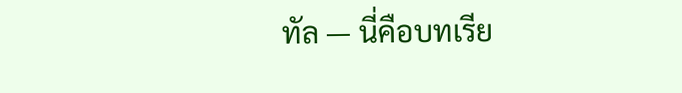ทัล — นี่คือบทเรีย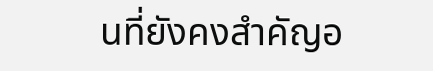นที่ยังคงสำคัญอ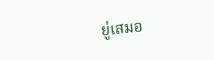ยู่เสมอ